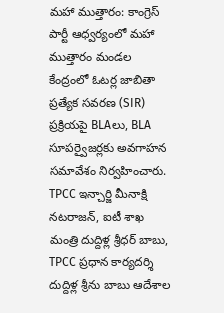మహా ముత్తారం: కాంగ్రెస్ పార్టీ ఆధ్వర్యంలో మహా ముత్తారం మండల కేంద్రంలో ఓటర్ల జాబితా ప్రత్యేక సవరణ (SIR) ప్రక్రియపై BLAలు, BLA సూపర్వైజర్లకు అవగాహన సమావేశం నిర్వహించారు. TPCC ఇన్చార్జి మీనాక్షి నటరాజన్, ఐటీ శాఖ మంత్రి దుద్దిళ్ల శ్రీధర్ బాబు, TPCC ప్రధాన కార్యదర్శి దుద్దిళ్ల శ్రీను బాబు ఆదేశాల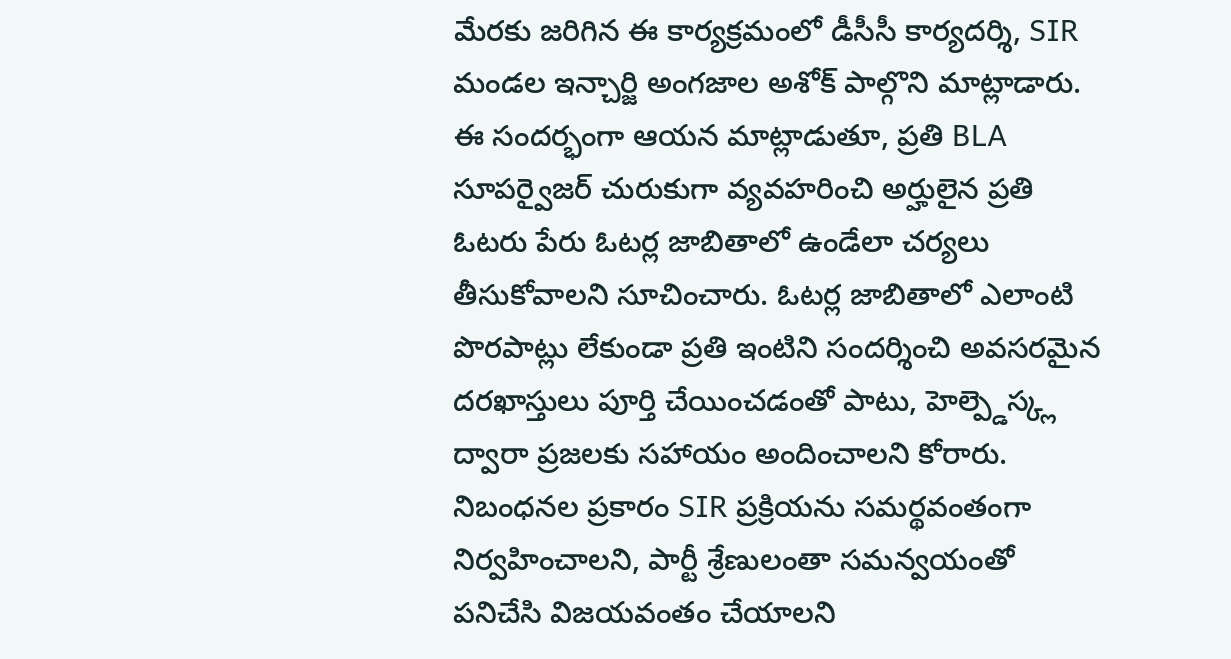మేరకు జరిగిన ఈ కార్యక్రమంలో డీసీసీ కార్యదర్శి, SIR మండల ఇన్చార్జి అంగజాల అశోక్ పాల్గొని మాట్లాడారు. ఈ సందర్భంగా ఆయన మాట్లాడుతూ, ప్రతి BLA సూపర్వైజర్ చురుకుగా వ్యవహరించి అర్హులైన ప్రతి ఓటరు పేరు ఓటర్ల జాబితాలో ఉండేలా చర్యలు తీసుకోవాలని సూచించారు. ఓటర్ల జాబితాలో ఎలాంటి పొరపాట్లు లేకుండా ప్రతి ఇంటిని సందర్శించి అవసరమైన దరఖాస్తులు పూర్తి చేయించడంతో పాటు, హెల్ప్డెస్క్ల ద్వారా ప్రజలకు సహాయం అందించాలని కోరారు. నిబంధనల ప్రకారం SIR ప్రక్రియను సమర్థవంతంగా నిర్వహించాలని, పార్టీ శ్రేణులంతా సమన్వయంతో పనిచేసి విజయవంతం చేయాలని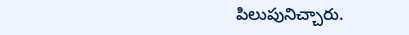పిలుపునిచ్చారు.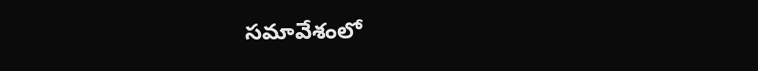సమావేశంలో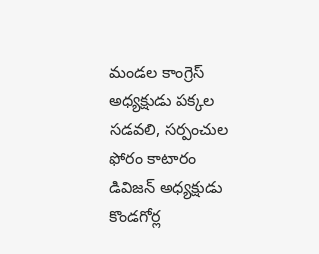మండల కాంగ్రెస్ అధ్యక్షుడు పక్కల సడవలి, సర్పంచుల ఫోరం కాటారం డివిజన్ అధ్యక్షుడు కొండగోర్ల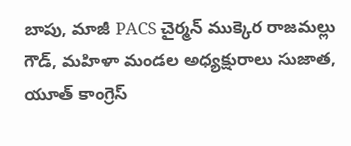బాపు, మాజీ PACS చైర్మన్ ముక్కెర రాజమల్లు గౌడ్, మహిళా మండల అధ్యక్షురాలు సుజాత, యూత్ కాంగ్రెస్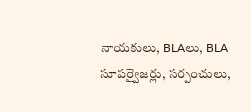నాయకులు, BLAలు, BLA సూపర్వైజర్లు, సర్పంచులు,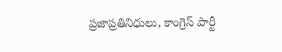ప్రజాప్రతినిధులు, కాంగ్రెస్ పార్టీ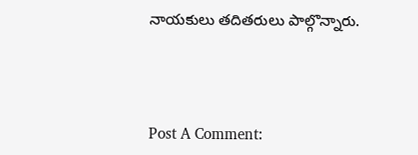నాయకులు తదితరులు పాల్గొన్నారు.



Post A Comment: